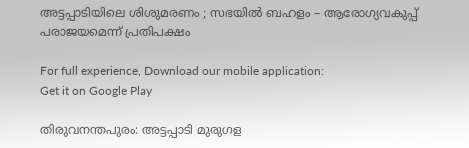അട്ടപ്പാടിയിലെ ശിശുമരണം ; സഭയില്‍ ബഹളം – ആരോഗ്യവകുപ്പ് പരാജയമെന്ന് പ്രതിപക്ഷം

For full experience, Download our mobile application:
Get it on Google Play

തിരുവനന്തപുരം: അട്ടപ്പാടി മുരുഗള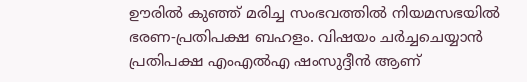ഊരില്‍ കുഞ്ഞ് മരിച്ച സംഭവത്തില്‍ നിയമസഭയില്‍ ഭരണ-പ്രതിപക്ഷ ബഹളം. വിഷയം ചര്‍ച്ചചെയ്യാന്‍ പ്രതിപക്ഷ എംഎല്‍എ ഷംസുദ്ദീന്‍ ആണ്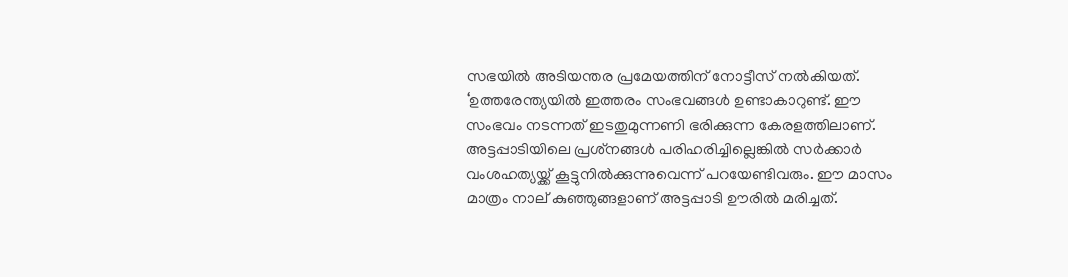സഭയില്‍ അടിയന്തര പ്രമേയത്തിന് നോട്ടീസ് നല്‍കിയത്. ‘ഉത്തരേന്ത്യയില്‍ ഇത്തരം സംഭവങ്ങള്‍ ഉണ്ടാകാറുണ്ട്. ഈ സംഭവം നടന്നത് ഇടതുമുന്നണി ഭരിക്കുന്ന കേരളത്തിലാണ്. അട്ടപ്പാടിയിലെ പ്രശ്‌നങ്ങള്‍ പരിഹരിച്ചില്ലെങ്കില്‍ സര്‍ക്കാര്‍ വംശഹത്യയ്ക്ക് കൂട്ടുനില്‍ക്കുന്നുവെന്ന് പറയേണ്ടിവരും. ഈ മാസം മാത്രം നാല് കുഞ്ഞുങ്ങളാണ് അട്ടപ്പാടി ഊരില്‍ മരിച്ചത്.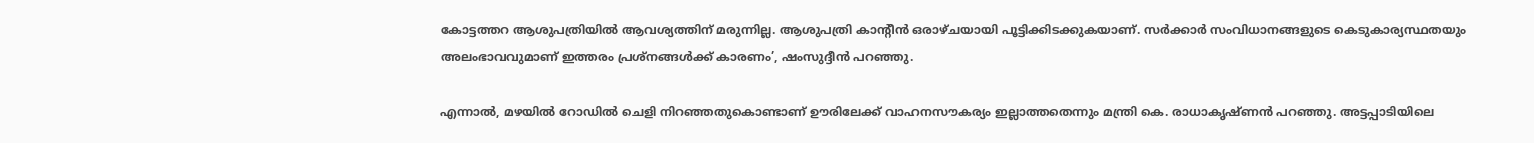കോട്ടത്തറ ആശുപത്രിയില്‍ ആവശ്യത്തിന് മരുന്നില്ല. ആശുപത്രി കാന്റീന്‍ ഒരാഴ്ചയായി പൂട്ടിക്കിടക്കുകയാണ്. സര്‍ക്കാര്‍ സംവിധാനങ്ങളുടെ കെടുകാര്യസ്ഥതയും അലംഭാവവുമാണ് ഇത്തരം പ്രശ്‌നങ്ങള്‍ക്ക് കാരണം’, ഷംസുദ്ദീന്‍ പറഞ്ഞു.

എന്നാല്‍, മഴയില്‍ റോഡില്‍ ചെളി നിറഞ്ഞതുകൊണ്ടാണ് ഊരിലേക്ക് വാഹനസൗകര്യം ഇല്ലാത്തതെന്നും മന്ത്രി കെ. രാധാകൃഷ്ണന്‍ പറഞ്ഞു. അട്ടപ്പാടിയിലെ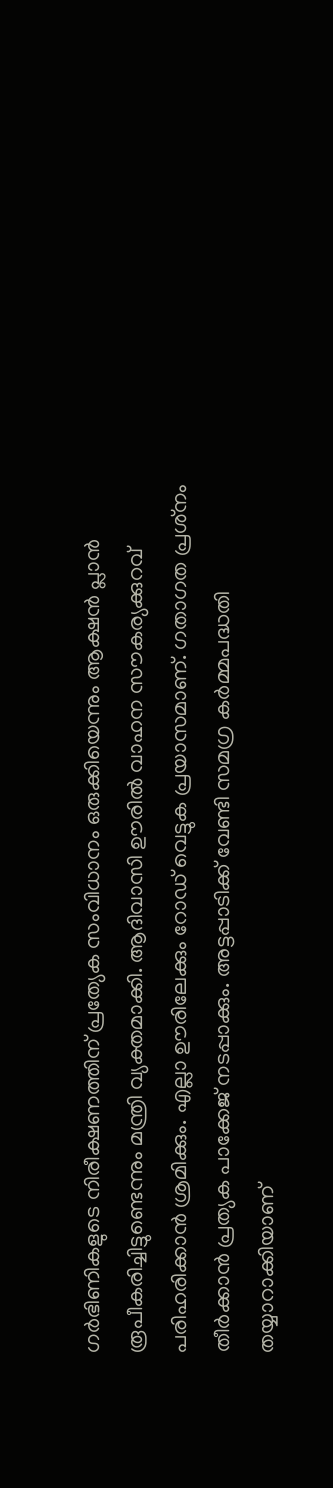ഗര്‍ഭിണികളുടെ നിരീക്ഷണത്തിന് പ്രത്യേക സംവിധാനം ഒരുക്കിയെന്നും ആക്ഷന്‍ പ്ലാന്‍ രൂപീകരിച്ചിട്ടുണ്ടെന്നും മന്ത്രി വ്യക്തമാക്കി. ആദിവാസി ഊരില്‍ വാഹന സൗകര്യക്കുറവ് പരിഹരിക്കാന്‍ ശ്രമിക്കും. എല്ലാ ഊരിലേക്കും റോഡ് വെട്ടുക പ്രയാസമാണ്. ഗതാഗത പ്രശ്‌നം തീര്‍ക്കാന്‍ പ്രത്യക പാക്കേജ് നടപ്പാക്കും. അട്ടപ്പാടിക്ക് വേണ്ടി സമഗ്ര കര്‍മ്മപദ്ധതി തയ്യാറാക്കിയാണ്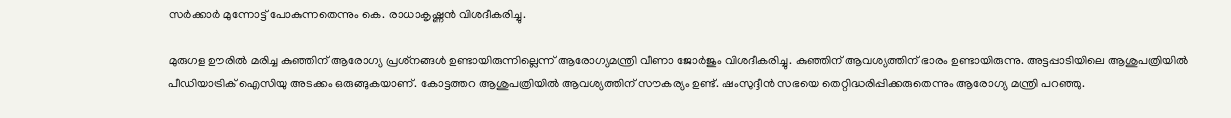സര്‍ക്കാര്‍ മുന്നോട്ട് പോകുന്നതെന്നും കെ. രാധാകൃഷ്ണന്‍ വിശദീകരിച്ചു.

മുരുഗള ഊരില്‍ മരിച്ച കുഞ്ഞിന് ആരോഗ്യ പ്രശ്‌നങ്ങള്‍ ഉണ്ടായിരുന്നില്ലെന്ന് ആരോഗ്യമന്ത്രി വീണാ ജോര്‍ജും വിശദീകരിച്ചു. കുഞ്ഞിന് ആവശ്യത്തിന് ഭാരം ഉണ്ടായിരുന്നു. അട്ടപ്പാടിയിലെ ആശുപത്രിയില്‍ പീഡിയാട്രിക് ഐസിയു അടക്കം ഒരുങ്ങുകയാണ്. കോട്ടത്തറ ആശുപത്രിയില്‍ ആവശ്യത്തിന് സൗകര്യം ഉണ്ട്. ഷംസുദ്ദീന്‍ സഭയെ തെറ്റിദ്ധരിപ്പിക്കരുതെന്നും ആരോഗ്യ മന്ത്രി പറഞ്ഞു.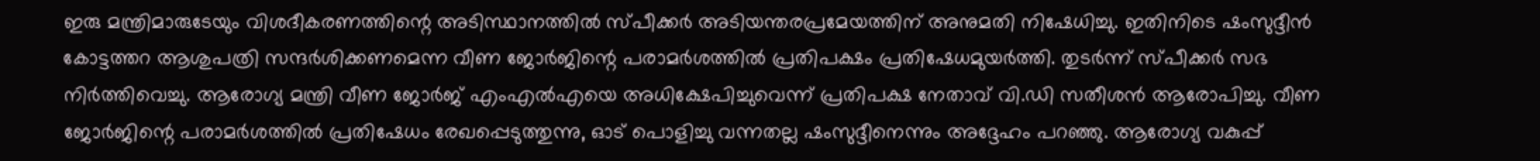ഇരു മന്ത്രിമാരുടേയും വിശദീകരണത്തിന്റെ അടിസ്ഥാനത്തില്‍ സ്പീക്കര്‍ അടിയന്തരപ്രമേയത്തിന് അനുമതി നിഷേധിച്ചു. ഇതിനിടെ ഷംസുദ്ദീന്‍ കോട്ടത്തറ ആശുപത്രി സന്ദര്‍ശിക്കണമെന്ന വീണ ജോര്‍ജിന്റെ പരാമര്‍ശത്തില്‍ പ്രതിപക്ഷം പ്രതിഷേധമുയര്‍ത്തി. തുടര്‍ന്ന് സ്പീക്കര്‍ സഭ നിര്‍ത്തിവെച്ചു. ആരോഗ്യ മന്ത്രി വീണ ജോര്‍ജ് എംഎല്‍എയെ അധിക്ഷേപിച്ചുവെന്ന് പ്രതിപക്ഷ നേതാവ് വി.ഡി സതീശന്‍ ആരോപിച്ചു. വീണ ജോര്‍ജിന്റെ പരാമര്‍ശത്തില്‍ പ്രതിഷേധം രേഖപ്പെടുത്തുന്നു, ഓട് പൊളിച്ചു വന്നതല്ല ഷംസുദ്ദീനെന്നും അദ്ദേഹം പറഞ്ഞു. ആരോഗ്യ വകുപ്പ്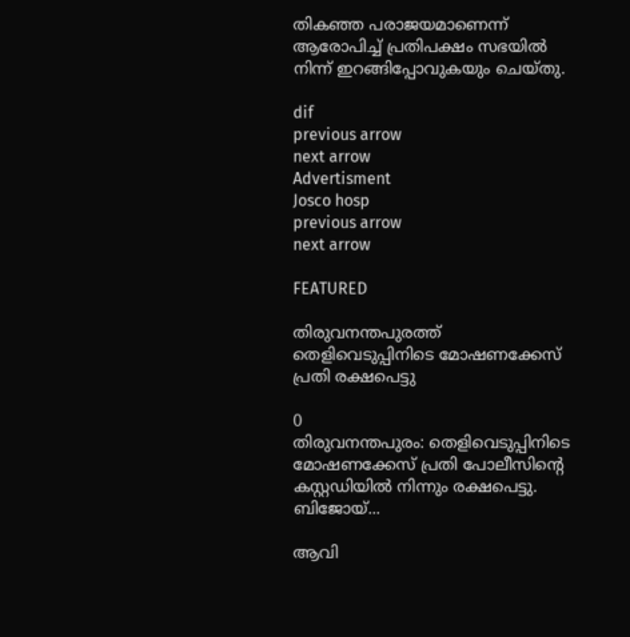തികഞ്ഞ പരാജയമാണെന്ന് ആരോപിച്ച്‌ പ്രതിപക്ഷം സഭയില്‍ നിന്ന് ഇറങ്ങിപ്പോവുകയും ചെയ്തു.

dif
previous arrow
next arrow
Advertisment
Josco hosp
previous arrow
next arrow

FEATURED

തിരുവനന്തപുരത്ത് തെളിവെടുപ്പിനിടെ മോഷണക്കേസ് പ്രതി രക്ഷപെട്ടു

0
തിരുവനന്തപുരം: തെളിവെടുപ്പിനിടെ മോഷണക്കേസ് പ്രതി പോലീസിന്റെ കസ്റ്റഡിയിൽ നിന്നും രക്ഷപെട്ടു. ബിജോയ്...

ആവി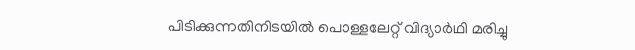പിടിക്കുന്നതിനിടയിൽ പൊള്ളലേറ്റ് വിദ്യാർഥി മരിച്ചു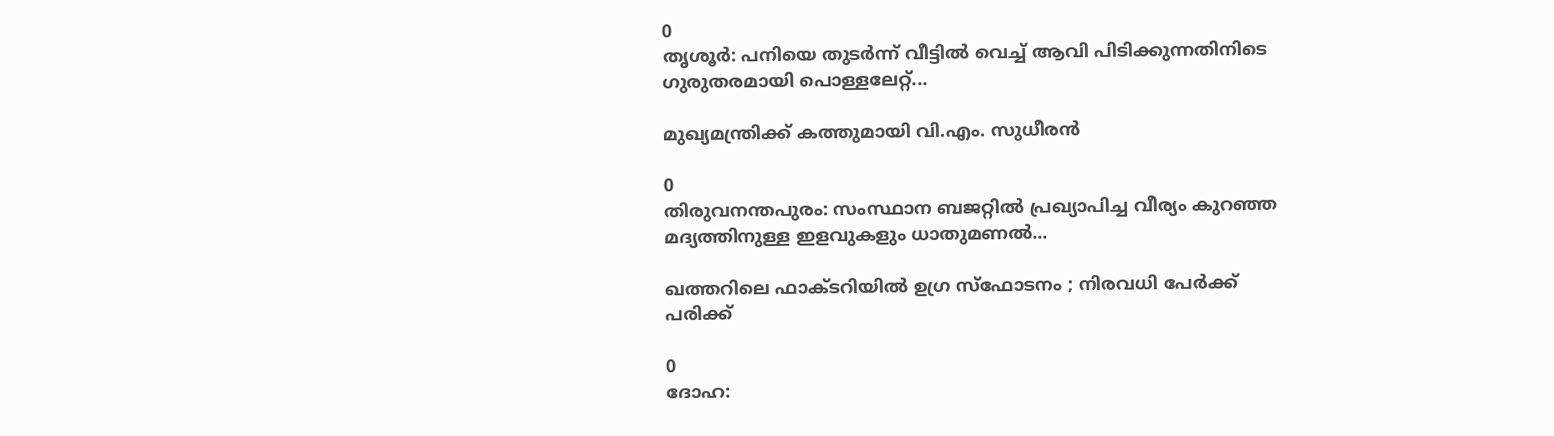0
തൃശൂർ: പനിയെ തുടർന്ന് വീട്ടിൽ വെച്ച് ആവി പിടിക്കുന്നതിനിടെ ഗുരുതരമായി പൊള്ളലേറ്റ്...

മുഖ്യമന്ത്രിക്ക് കത്തുമായി വി.എം. സുധീരൻ

0
തിരുവനന്തപുരം: സംസ്ഥാന ബജറ്റിൽ പ്രഖ്യാപിച്ച വീര്യം കുറഞ്ഞ മദ്യത്തിനുള്ള ഇളവുകളും ധാതുമണൽ...

ഖത്തറിലെ ഫാക്ടറിയിൽ ഉഗ്ര സ്ഫോടനം ; നിരവധി പേർക്ക് പരിക്ക്

0
ദോഹ: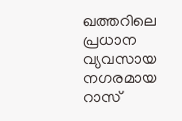ഖത്തറിലെ പ്രധാന വ്യവസായ നഗരമായ റാസ്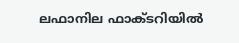ലഫാനില ഫാക്ടറിയിൽ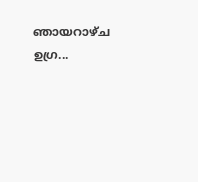ഞായറാഴ്ച ഉഗ്ര...